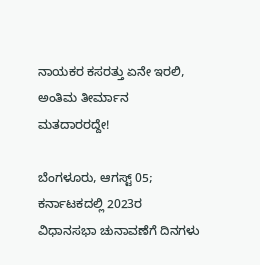ನಾಯಕರ ಕಸರತ್ತು ಏನೇ ಇರಲಿ, ಅಂತಿಮ ತೀರ್ಮಾನ ಮತದಾರರದ್ದೇ!

ಬೆಂಗಳೂರು, ಆಗಸ್ಟ್‌ 05; ಕರ್ನಾಟಕದಲ್ಲಿ 2023ರ ವಿಧಾನಸಭಾ ಚುನಾವಣೆಗೆ ದಿನಗಳು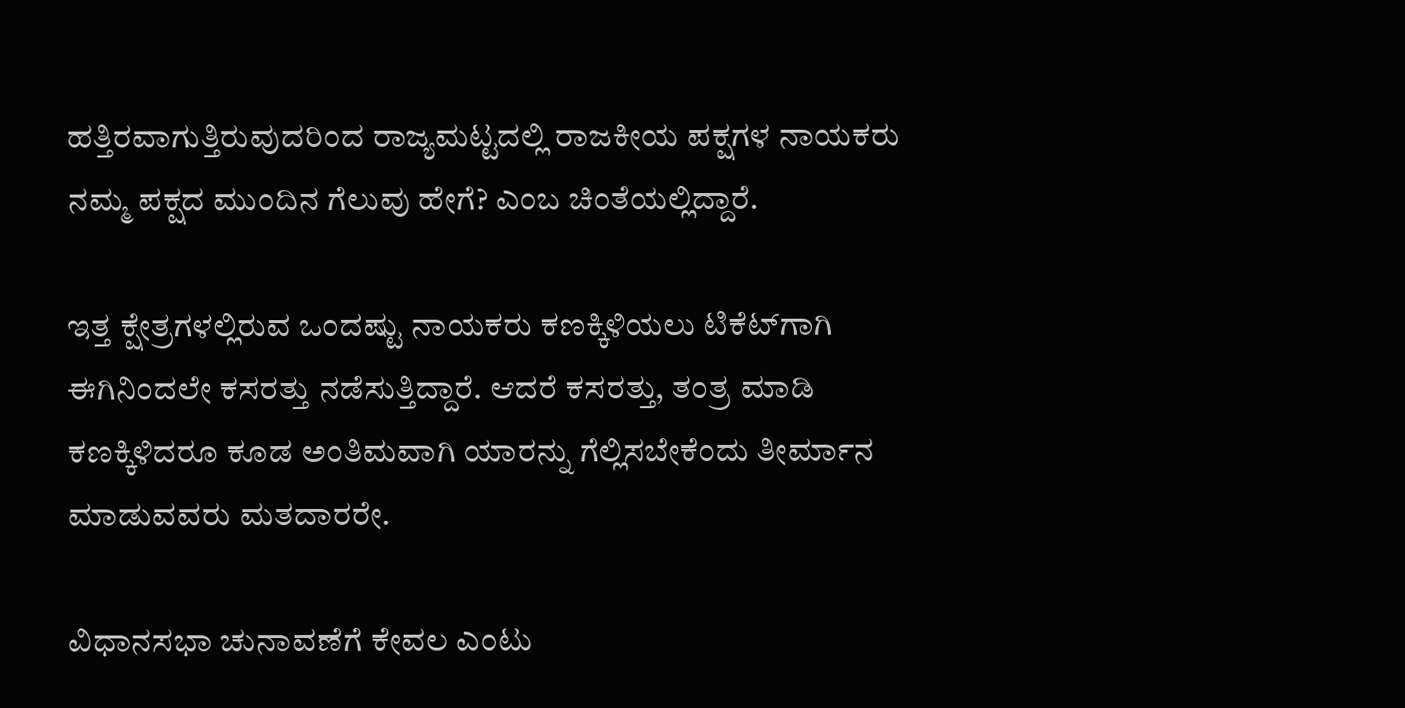ಹತ್ತಿರವಾಗುತ್ತಿರುವುದರಿಂದ ರಾಜ್ಯಮಟ್ಟದಲ್ಲಿ ರಾಜಕೀಯ ಪಕ್ಷಗಳ ನಾಯಕರು ನಮ್ಮ ಪಕ್ಷದ ಮುಂದಿನ ಗೆಲುವು ಹೇಗೆ? ಎಂಬ ಚಿಂತೆಯಲ್ಲಿದ್ದಾರೆ.

ಇತ್ತ ಕ್ಷೇತ್ರಗಳಲ್ಲಿರುವ ಒಂದಷ್ಟು ನಾಯಕರು ಕಣಕ್ಕಿಳಿಯಲು ಟಿಕೆಟ್‌ಗಾಗಿ ಈಗಿನಿಂದಲೇ ಕಸರತ್ತು ನಡೆಸುತ್ತಿದ್ದಾರೆ. ಆದರೆ ಕಸರತ್ತು, ತಂತ್ರ ಮಾಡಿ ಕಣಕ್ಕಿಳಿದರೂ ಕೂಡ ಅಂತಿಮವಾಗಿ ಯಾರನ್ನು ಗೆಲ್ಲಿಸಬೇಕೆಂದು ತೀರ್ಮಾನ ಮಾಡುವವರು ಮತದಾರರೇ.

ವಿಧಾನಸಭಾ ಚುನಾವಣೆಗೆ ಕೇವಲ ಎಂಟು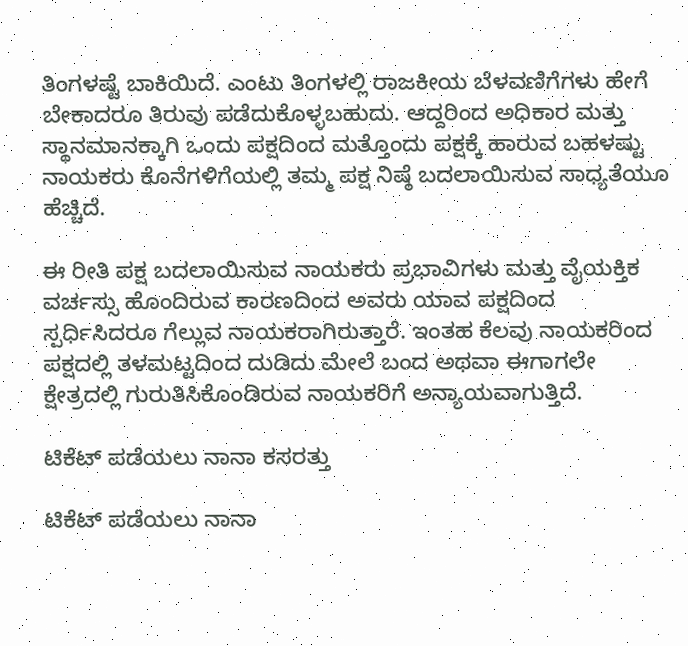ತಿಂಗಳಷ್ಟೆ ಬಾಕಿಯಿದೆ. ಎಂಟು ತಿಂಗಳಲ್ಲಿ ರಾಜಕೀಯ ಬೆಳವಣಿಗೆಗಳು ಹೇಗೆ ಬೇಕಾದರೂ ತಿರುವು ಪಡೆದುಕೊಳ್ಳಬಹುದು. ಆದ್ದರಿಂದ ಅಧಿಕಾರ ಮತ್ತು ಸ್ಥಾನಮಾನಕ್ಕಾಗಿ ಒಂದು ಪಕ್ಷದಿಂದ ಮತ್ತೊಂದು ಪಕ್ಷಕ್ಕೆ ಹಾರುವ ಬಹಳಷ್ಟು ನಾಯಕರು ಕೊನೆಗಳಿಗೆಯಲ್ಲಿ ತಮ್ಮ ಪಕ್ಷ ನಿಷ್ಠೆ ಬದಲಾಯಿಸುವ ಸಾಧ್ಯತೆಯೂ ಹೆಚ್ಚಿದೆ.

ಈ ರೀತಿ ಪಕ್ಷ ಬದಲಾಯಿಸುವ ನಾಯಕರು ಪ್ರಭಾವಿಗಳು ಮತ್ತು ವೈಯಕ್ತಿಕ ವರ್ಚಸ್ಸು ಹೊಂದಿರುವ ಕಾರಣದಿಂದ ಅವರು ಯಾವ ಪಕ್ಷದಿಂದ ಸ್ಪರ್ಧಿಸಿದರೂ ಗೆಲ್ಲುವ ನಾಯಕರಾಗಿರುತ್ತಾರೆ. ಇಂತಹ ಕೆಲವು ನಾಯಕರಿಂದ ಪಕ್ಷದಲ್ಲಿ ತಳಮಟ್ಟದಿಂದ ದುಡಿದು ಮೇಲೆ ಬಂದ ಅಥವಾ ಈಗಾಗಲೇ ಕ್ಷೇತ್ರದಲ್ಲಿ ಗುರುತಿಸಿಕೊಂಡಿರುವ ನಾಯಕರಿಗೆ ಅನ್ಯಾಯವಾಗುತ್ತಿದೆ.

ಟಿಕೆಟ್ ಪಡೆಯಲು ನಾನಾ ಕಸರತ್ತು

ಟಿಕೆಟ್ ಪಡೆಯಲು ನಾನಾ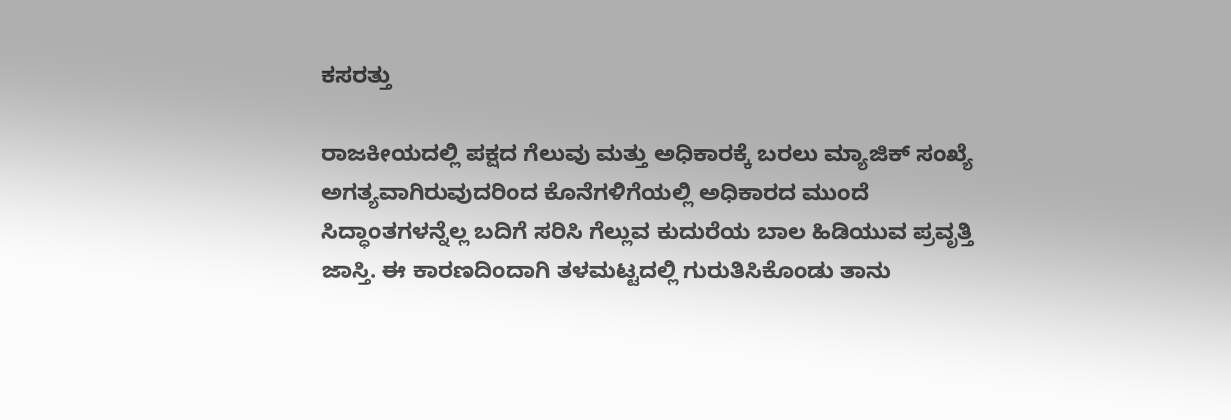ಕಸರತ್ತು

ರಾಜಕೀಯದಲ್ಲಿ ಪಕ್ಷದ ಗೆಲುವು ಮತ್ತು ಅಧಿಕಾರಕ್ಕೆ ಬರಲು ಮ್ಯಾಜಿಕ್ ಸಂಖ್ಯೆ ಅಗತ್ಯವಾಗಿರುವುದರಿಂದ ಕೊನೆಗಳಿಗೆಯಲ್ಲಿ ಅಧಿಕಾರದ ಮುಂದೆ ಸಿದ್ಧಾಂತಗಳನ್ನೆಲ್ಲ ಬದಿಗೆ ಸರಿಸಿ ಗೆಲ್ಲುವ ಕುದುರೆಯ ಬಾಲ ಹಿಡಿಯುವ ಪ್ರವೃತ್ತಿ ಜಾಸ್ತಿ. ಈ ಕಾರಣದಿಂದಾಗಿ ತಳಮಟ್ಟದಲ್ಲಿ ಗುರುತಿಸಿಕೊಂಡು ತಾನು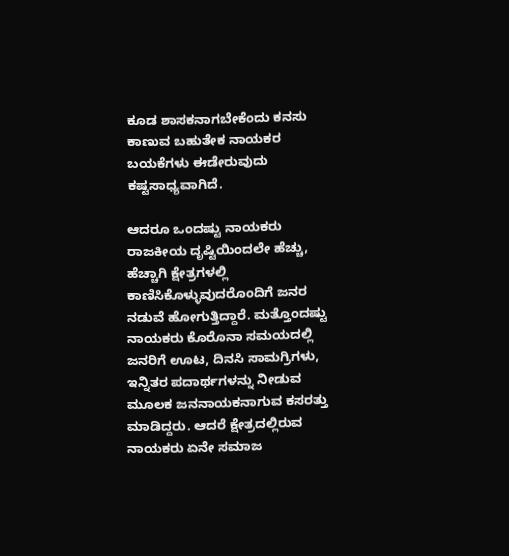ಕೂಡ ಶಾಸಕನಾಗಬೇಕೆಂದು ಕನಸು ಕಾಣುವ ಬಹುತೇಕ ನಾಯಕರ ಬಯಕೆಗಳು ಈಡೇರುವುದು ಕಷ್ಟಸಾಧ್ಯವಾಗಿದೆ.

ಆದರೂ ಒಂದಷ್ಟು ನಾಯಕರು ರಾಜಕೀಯ ದೃಷ್ಟಿಯಿಂದಲೇ ಹೆಚ್ಚು, ಹೆಚ್ಚಾಗಿ ಕ್ಷೇತ್ರಗಳಲ್ಲಿ ಕಾಣಿಸಿಕೊಳ್ಳುವುದರೊಂದಿಗೆ ಜನರ ನಡುವೆ ಹೋಗುತ್ತಿದ್ದಾರೆ. ಮತ್ತೊಂದಷ್ಟು ನಾಯಕರು ಕೊರೊನಾ ಸಮಯದಲ್ಲಿ ಜನರಿಗೆ ಊಟ, ದಿನಸಿ ಸಾಮಗ್ರಿಗಳು, ಇನ್ನಿತರ ಪದಾರ್ಥಗಳನ್ನು ನೀಡುವ ಮೂಲಕ ಜನನಾಯಕನಾಗುವ ಕಸರತ್ತು ಮಾಡಿದ್ದರು. ಆದರೆ ಕ್ಷೇತ್ರದಲ್ಲಿರುವ ನಾಯಕರು ಏನೇ ಸಮಾಜ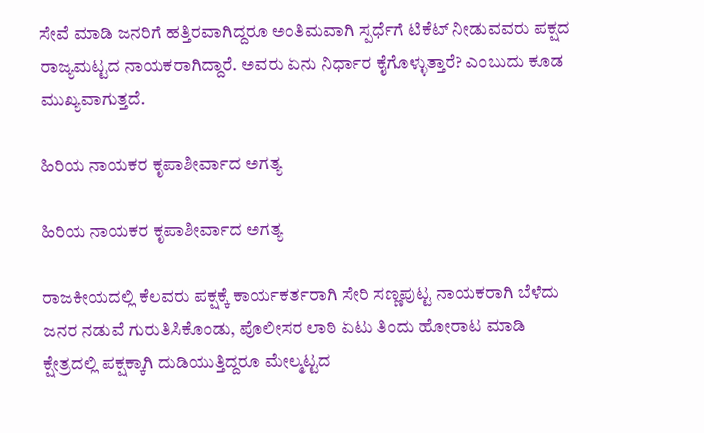ಸೇವೆ ಮಾಡಿ ಜನರಿಗೆ ಹತ್ತಿರವಾಗಿದ್ದರೂ ಅಂತಿಮವಾಗಿ ಸ್ಪರ್ಧೆಗೆ ಟಿಕೆಟ್ ನೀಡುವವರು ಪಕ್ಷದ ರಾಜ್ಯಮಟ್ಟದ ನಾಯಕರಾಗಿದ್ದಾರೆ. ಅವರು ಏನು ನಿರ್ಧಾರ ಕೈಗೊಳ್ಳುತ್ತಾರೆ? ಎಂಬುದು ಕೂಡ ಮುಖ್ಯವಾಗುತ್ತದೆ.

ಹಿರಿಯ ನಾಯಕರ ಕೃಪಾಶೀರ್ವಾದ ಅಗತ್ಯ

ಹಿರಿಯ ನಾಯಕರ ಕೃಪಾಶೀರ್ವಾದ ಅಗತ್ಯ

ರಾಜಕೀಯದಲ್ಲಿ ಕೆಲವರು ಪಕ್ಷಕ್ಕೆ ಕಾರ್ಯಕರ್ತರಾಗಿ ಸೇರಿ ಸಣ್ಣಪುಟ್ಟ ನಾಯಕರಾಗಿ ಬೆಳೆದು ಜನರ ನಡುವೆ ಗುರುತಿಸಿಕೊಂಡು, ಪೊಲೀಸರ ಲಾಠಿ ಏಟು ತಿಂದು ಹೋರಾಟ ಮಾಡಿ ಕ್ಷೇತ್ರದಲ್ಲಿ ಪಕ್ಷಕ್ಕಾಗಿ ದುಡಿಯುತ್ತಿದ್ದರೂ ಮೇಲ್ಮಟ್ಟದ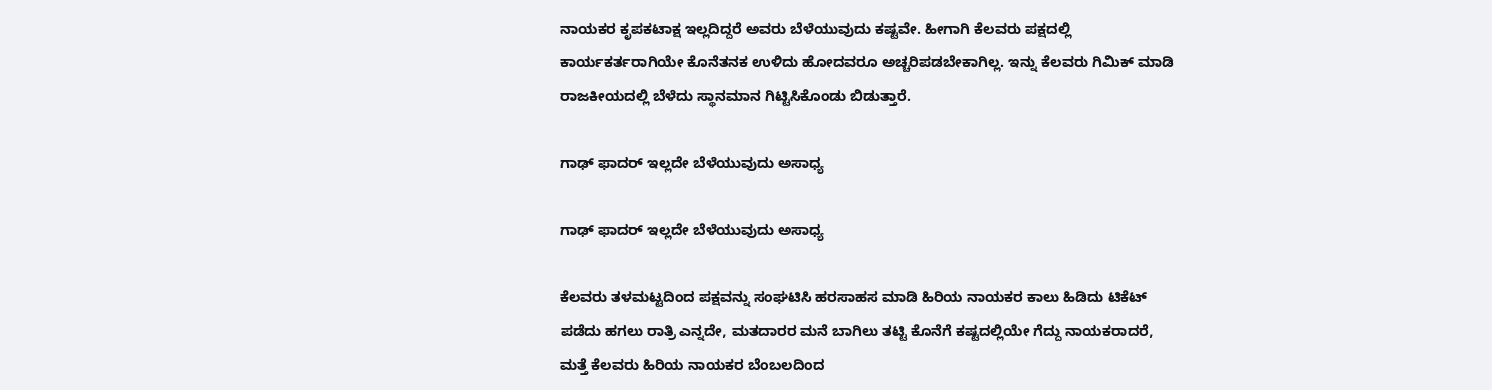ನಾಯಕರ ಕೃಪಕಟಾಕ್ಷ ಇಲ್ಲದಿದ್ದರೆ ಅವರು ಬೆಳೆಯುವುದು ಕಷ್ಟವೇ. ಹೀಗಾಗಿ ಕೆಲವರು ಪಕ್ಷದಲ್ಲಿ ಕಾರ್ಯಕರ್ತರಾಗಿಯೇ ಕೊನೆತನಕ ಉಳಿದು ಹೋದವರೂ ಅಚ್ಚರಿಪಡಬೇಕಾಗಿಲ್ಲ. ಇನ್ನು ಕೆಲವರು ಗಿಮಿಕ್ ಮಾಡಿ ರಾಜಕೀಯದಲ್ಲಿ ಬೆಳೆದು ಸ್ಥಾನಮಾನ ಗಿಟ್ಟಿಸಿಕೊಂಡು ಬಿಡುತ್ತಾರೆ.

ಗಾಢ್ ಫಾದರ್ ಇಲ್ಲದೇ ಬೆಳೆಯುವುದು ಅಸಾಧ್ಯ

ಗಾಢ್ ಫಾದರ್ ಇಲ್ಲದೇ ಬೆಳೆಯುವುದು ಅಸಾಧ್ಯ

ಕೆಲವರು ತಳಮಟ್ಟದಿಂದ ಪಕ್ಷವನ್ನು ಸಂಘಟಿಸಿ ಹರಸಾಹಸ ಮಾಡಿ ಹಿರಿಯ ನಾಯಕರ ಕಾಲು ಹಿಡಿದು ಟಿಕೆಟ್ ಪಡೆದು ಹಗಲು ರಾತ್ರಿ ಎನ್ನದೇ, ಮತದಾರರ ಮನೆ ಬಾಗಿಲು ತಟ್ಟಿ ಕೊನೆಗೆ ಕಷ್ಟದಲ್ಲಿಯೇ ಗೆದ್ದು ನಾಯಕರಾದರೆ, ಮತ್ತೆ ಕೆಲವರು ಹಿರಿಯ ನಾಯಕರ ಬೆಂಬಲದಿಂದ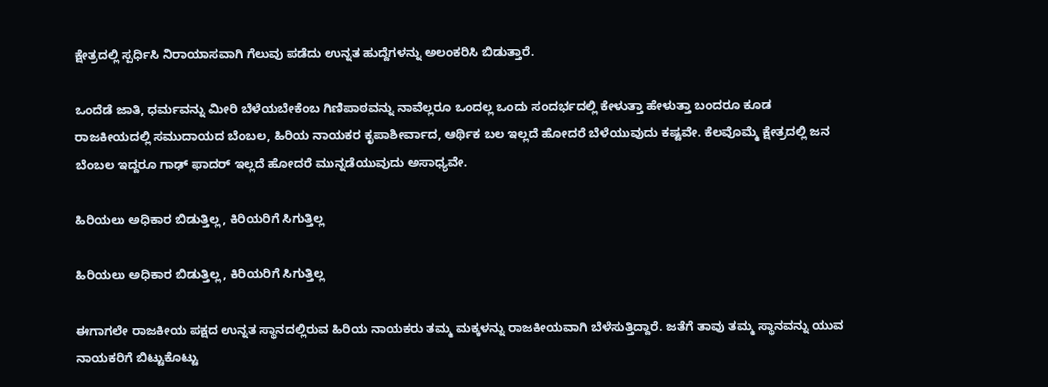ಕ್ಷೇತ್ರದಲ್ಲಿ ಸ್ಪರ್ಧಿಸಿ ನಿರಾಯಾಸವಾಗಿ ಗೆಲುವು ಪಡೆದು ಉನ್ನತ ಹುದ್ದೆಗಳನ್ನು ಅಲಂಕರಿಸಿ ಬಿಡುತ್ತಾರೆ.

ಒಂದೆಡೆ ಜಾತಿ, ಧರ್ಮವನ್ನು ಮೀರಿ ಬೆಳೆಯಬೇಕೆಂಬ ಗಿಣಿಪಾಠವನ್ನು ನಾವೆಲ್ಲರೂ ಒಂದಲ್ಲ ಒಂದು ಸಂದರ್ಭದಲ್ಲಿ ಕೇಳುತ್ತಾ ಹೇಳುತ್ತಾ ಬಂದರೂ ಕೂಡ ರಾಜಕೀಯದಲ್ಲಿ ಸಮುದಾಯದ ಬೆಂಬಲ, ಹಿರಿಯ ನಾಯಕರ ಕೃಪಾಶೀರ್ವಾದ, ಆರ್ಥಿಕ ಬಲ ಇಲ್ಲದೆ ಹೋದರೆ ಬೆಳೆಯುವುದು ಕಷ್ಟವೇ. ಕೆಲವೊಮ್ಮೆ ಕ್ಷೇತ್ರದಲ್ಲಿ ಜನ ಬೆಂಬಲ ಇದ್ದರೂ ಗಾಢ್ ಫಾದರ್ ಇಲ್ಲದೆ ಹೋದರೆ ಮುನ್ನಡೆಯುವುದು ಅಸಾಧ್ಯವೇ.

ಹಿರಿಯಲು ಅಧಿಕಾರ ಬಿಡುತ್ತಿಲ್ಲ, ಕಿರಿಯರಿಗೆ ಸಿಗುತ್ತಿಲ್ಲ

ಹಿರಿಯಲು ಅಧಿಕಾರ ಬಿಡುತ್ತಿಲ್ಲ, ಕಿರಿಯರಿಗೆ ಸಿಗುತ್ತಿಲ್ಲ

ಈಗಾಗಲೇ ರಾಜಕೀಯ ಪಕ್ಷದ ಉನ್ನತ ಸ್ಥಾನದಲ್ಲಿರುವ ಹಿರಿಯ ನಾಯಕರು ತಮ್ಮ ಮಕ್ಕಳನ್ನು ರಾಜಕೀಯವಾಗಿ ಬೆಳೆಸುತ್ತಿದ್ದಾರೆ. ಜತೆಗೆ ತಾವು ತಮ್ಮ ಸ್ಥಾನವನ್ನು ಯುವ ನಾಯಕರಿಗೆ ಬಿಟ್ಟುಕೊಟ್ಟು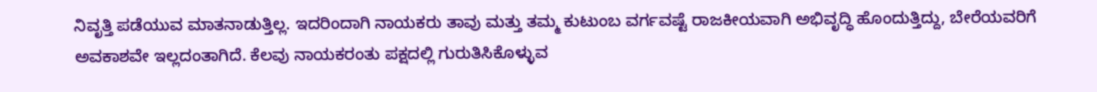ನಿವೃತ್ತಿ ಪಡೆಯುವ ಮಾತನಾಡುತ್ತಿಲ್ಲ. ಇದರಿಂದಾಗಿ ನಾಯಕರು ತಾವು ಮತ್ತು ತಮ್ಮ ಕುಟುಂಬ ವರ್ಗವಷ್ಟೆ ರಾಜಕೀಯವಾಗಿ ಅಭಿವೃದ್ಧಿ ಹೊಂದುತ್ತಿದ್ದು, ಬೇರೆಯವರಿಗೆ ಅವಕಾಶವೇ ಇಲ್ಲದಂತಾಗಿದೆ. ಕೆಲವು ನಾಯಕರಂತು ಪಕ್ಷದಲ್ಲಿ ಗುರುತಿಸಿಕೊಳ್ಳುವ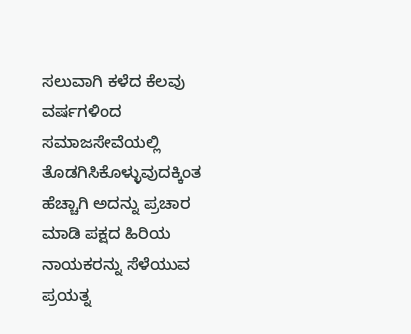ಸಲುವಾಗಿ ಕಳೆದ ಕೆಲವು ವರ್ಷಗಳಿಂದ ಸಮಾಜಸೇವೆಯಲ್ಲಿ ತೊಡಗಿಸಿಕೊಳ್ಳುವುದಕ್ಕಿಂತ ಹೆಚ್ಚಾಗಿ ಅದನ್ನು ಪ್ರಚಾರ ಮಾಡಿ ಪಕ್ಷದ ಹಿರಿಯ ನಾಯಕರನ್ನು ಸೆಳೆಯುವ ಪ್ರಯತ್ನ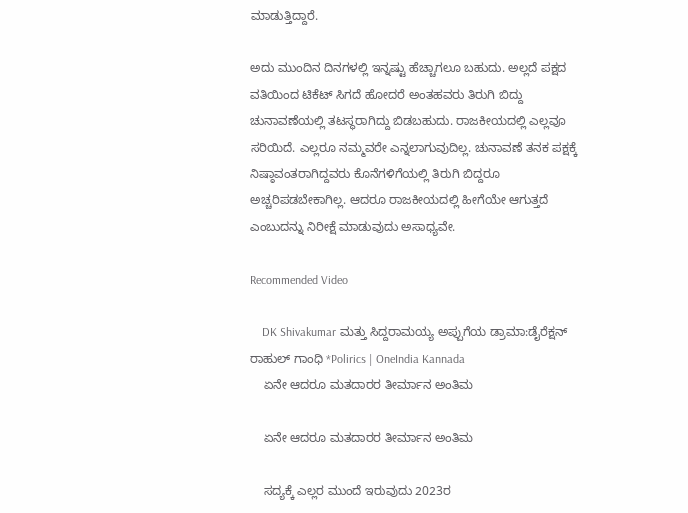ಮಾಡುತ್ತಿದ್ದಾರೆ.

ಅದು ಮುಂದಿನ ದಿನಗಳಲ್ಲಿ ಇನ್ನಷ್ಟು ಹೆಚ್ಚಾಗಲೂ ಬಹುದು. ಅಲ್ಲದೆ ಪಕ್ಷದ ವತಿಯಿಂದ ಟಿಕೆಟ್ ಸಿಗದೆ ಹೋದರೆ ಅಂತಹವರು ತಿರುಗಿ ಬಿದ್ದು ಚುನಾವಣೆಯಲ್ಲಿ ತಟಸ್ಥರಾಗಿದ್ದು ಬಿಡಬಹುದು. ರಾಜಕೀಯದಲ್ಲಿ ಎಲ್ಲವೂ ಸರಿಯಿದೆ. ಎಲ್ಲರೂ ನಮ್ಮವರೇ ಎನ್ನಲಾಗುವುದಿಲ್ಲ. ಚುನಾವಣೆ ತನಕ ಪಕ್ಷಕ್ಕೆ ನಿಷ್ಠಾವಂತರಾಗಿದ್ದವರು ಕೊನೆಗಳಿಗೆಯಲ್ಲಿ ತಿರುಗಿ ಬಿದ್ದರೂ ಅಚ್ಚರಿಪಡಬೇಕಾಗಿಲ್ಲ. ಆದರೂ ರಾಜಕೀಯದಲ್ಲಿ ಹೀಗೆಯೇ ಆಗುತ್ತದೆ ಎಂಬುದನ್ನು ನಿರೀಕ್ಷೆ ಮಾಡುವುದು ಅಸಾಧ್ಯವೇ.

Recommended Video

    DK Shivakumar ಮತ್ತು ಸಿದ್ದರಾಮಯ್ಯ ಅಪ್ಪುಗೆಯ ಡ್ರಾಮಾ‌:ಡೈರೆಕ್ಷನ್ ರಾಹುಲ್ ಗಾಂಧಿ *Polirics | OneIndia Kannada
    ಏನೇ ಆದರೂ ಮತದಾರರ ತೀರ್ಮಾನ ಅಂತಿಮ

    ಏನೇ ಆದರೂ ಮತದಾರರ ತೀರ್ಮಾನ ಅಂತಿಮ

    ಸದ್ಯಕ್ಕೆ ಎಲ್ಲರ ಮುಂದೆ ಇರುವುದು 2023ರ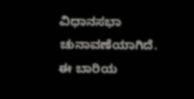ವಿಧಾನಸಭಾ ಚುನಾವಣೆಯಾಗಿದೆ. ಈ ಬಾರಿಯ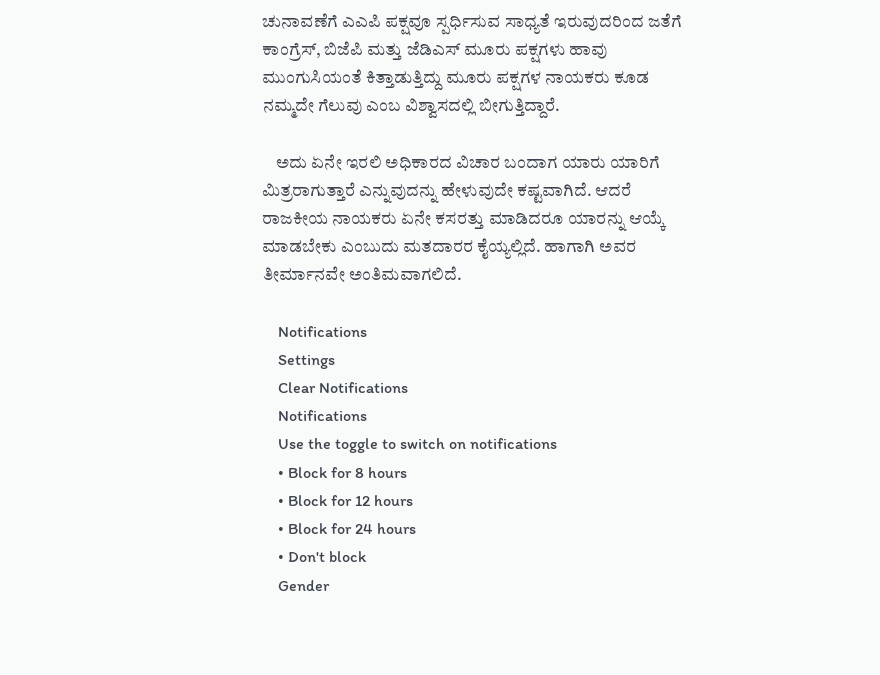ಚುನಾವಣೆಗೆ ಎಎಪಿ ಪಕ್ಷವೂ ಸ್ಪರ್ಧಿಸುವ ಸಾಧ್ಯತೆ ಇರುವುದರಿಂದ ಜತೆಗೆ ಕಾಂಗ್ರೆಸ್, ಬಿಜೆಪಿ ಮತ್ತು ಜೆಡಿಎಸ್ ಮೂರು ಪಕ್ಷಗಳು ಹಾವು ಮುಂಗುಸಿಯಂತೆ ಕಿತ್ತಾಡುತ್ತಿದ್ದು ಮೂರು ಪಕ್ಷಗಳ ನಾಯಕರು ಕೂಡ ನಮ್ಮದೇ ಗೆಲುವು ಎಂಬ ವಿಶ್ವಾಸದಲ್ಲಿ ಬೀಗುತ್ತಿದ್ದಾರೆ.

    ಅದು ಏನೇ ಇರಲಿ ಅಧಿಕಾರದ ವಿಚಾರ ಬಂದಾಗ ಯಾರು ಯಾರಿಗೆ ಮಿತ್ರರಾಗುತ್ತಾರೆ ಎನ್ನುವುದನ್ನು ಹೇಳುವುದೇ ಕಷ್ಟವಾಗಿದೆ. ಆದರೆ ರಾಜಕೀಯ ನಾಯಕರು ಏನೇ ಕಸರತ್ತು ಮಾಡಿದರೂ ಯಾರನ್ನು ಆಯ್ಕೆ ಮಾಡಬೇಕು ಎಂಬುದು ಮತದಾರರ ಕೈಯ್ಯಲ್ಲಿದೆ. ಹಾಗಾಗಿ ಅವರ ತೀರ್ಮಾನವೇ ಅಂತಿಮವಾಗಲಿದೆ.

    Notifications
    Settings
    Clear Notifications
    Notifications
    Use the toggle to switch on notifications
    • Block for 8 hours
    • Block for 12 hours
    • Block for 24 hours
    • Don't block
    Gender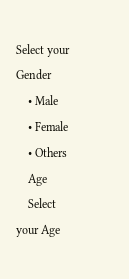Select your Gender
    • Male
    • Female
    • Others
    Age
    Select your Age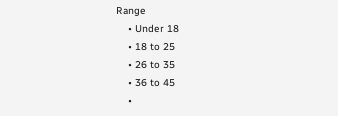Range
    • Under 18
    • 18 to 25
    • 26 to 35
    • 36 to 45
    •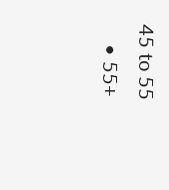45 to 55
    • 55+